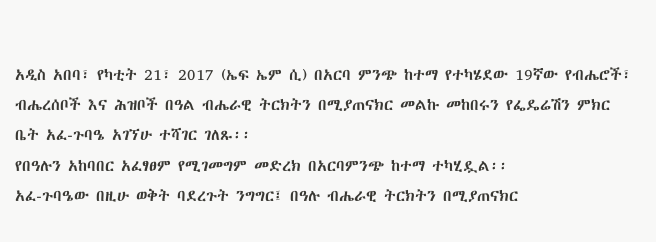አዲስ አበባ፣ የካቲት 21፣ 2017 (ኤፍ ኤም ሲ) በአርባ ምንጭ ከተማ የተካሄደው 19ኛው የብሔሮች፣ ብሔረሰቦች እና ሕዝቦች በዓል ብሔራዊ ትርክትን በሚያጠናክር መልኩ መከበሩን የፌዴሬሽን ምክር ቤት አፈ-ጉባዔ አገኘሁ ተሻገር ገለጹ፡፡
የበዓሉን አከባበር አፈፃፀም የሚገመግም መድረክ በአርባምንጭ ከተማ ተካሂዷል፡፡
አፈ-ጉባዔው በዚሁ ወቅት ባደረጉት ንግግር፤ በዓሉ ብሔራዊ ትርክትን በሚያጠናክር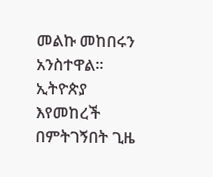መልኩ መከበሩን አንስተዋል፡፡
ኢትዮጵያ እየመከረች በምትገኝበት ጊዜ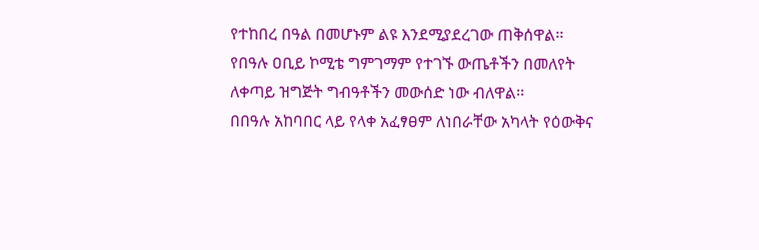የተከበረ በዓል በመሆኑም ልዩ እንደሚያደረገው ጠቅሰዋል፡፡
የበዓሉ ዐቢይ ኮሚቴ ግምገማም የተገኙ ውጤቶችን በመለየት ለቀጣይ ዝግጅት ግብዓቶችን መውሰድ ነው ብለዋል፡፡
በበዓሉ አከባበር ላይ የላቀ አፈፃፀም ለነበራቸው አካላት የዕውቅና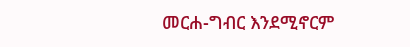መርሐ-ግብር እንደሚኖርም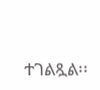ተገልጿል፡፡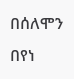በሰለሞን በየነ